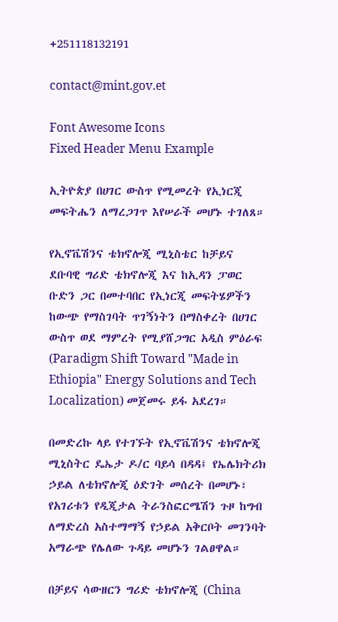+251118132191

contact@mint.gov.et

Font Awesome Icons
Fixed Header Menu Example

ኢትዮጵያ በሀገር ውስጥ የሚመረት የኢነርጂ መፍትሔን ለማረጋገጥ እየሠራች መሆኑ ተገለጸ።

የኢኖቬሽንና ቴክኖሎጂ ሚኒስቴር ከቻይና ደቡባዊ ግሪድ ቴክኖሎጂ እና ከኢዳን ፓወር ቡድን ጋር በመተባበር የኢነርጂ መፍትሄዎችን ከውጭ የማስገባት ጥገኝነትን በማስቀረት በሀገር ውስጥ ወደ ማምረት የሚያሸጋግር አዲስ ምዕራፍ (Paradigm Shift Toward "Made in Ethiopia" Energy Solutions and Tech Localization) መጀመሩ ይፋ አደረገ።

በመድረኩ ላይ የተገኙት የኢኖቬሽንና ቴክኖሎጂ ሚኒስትር ዴኤታ ዶ/ር ባይሳ በዳዳ፤ የኤሌክትሪክ ኃይል ለቴክኖሎጂ ዕድገት መሰረት በመሆኑ፣ የአገሪቱን የዲጂታል ትራንስፎርሜሽን ጉዞ ከግብ ለማድረስ አስተማማኝ የኃይል አቅርቦት መገንባት አማራጭ የሌለው ጉዳይ መሆኑን ገልፀዋል።

በቻይና ሳውዘርን ግሪድ ቴክኖሎጂ (China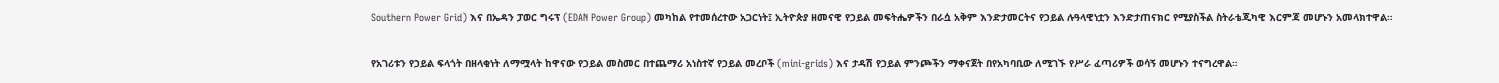Southern Power Grid) እና በኤዳን ፓወር ግሩፕ (EDAN Power Group) መካከል የተመሰረተው አጋርነት፤ ኢትዮጵያ ዘመናዊ የኃይል መፍትሔዎችን በራሷ አቅም እንድታመርትና የኃይል ሉዓላዊነቷን እንድታጠናክር የሚያስችል ስትራቴጂካዊ እርምጃ መሆኑን አመላክተዋል።

የአገሪቱን የኃይል ፍላጎት በዘላቂነት ለማሟላት ከዋናው የኃይል መስመር በተጨማሪ አነስተኛ የኃይል መረቦች (mini-grids) እና ታዳሽ የኃይል ምንጮችን ማቀናጀት በየአካባቢው ለሚገኙ የሥራ ፈጣሪዎች ወሳኝ መሆኑን ተናግረዋል።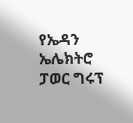የኤዳን ኤሌክትሮ ፓወር ግሩፕ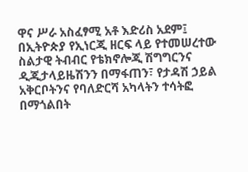ዋና ሥራ አስፈፃሚ አቶ እድሪስ አደም፤ በኢትዮጵያ የኢነርጂ ዘርፍ ላይ የተመሠረተው ስልታዊ ትብብር የቴክኖሎጂ ሽግግርንና ዲጂታላይዜሽንን በማፋጠን፣ የታዳሽ ኃይል አቅርቦትንና የባለድርሻ አካላትን ተሳትፎ በማጎልበት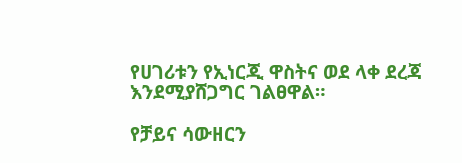የሀገሪቱን የኢነርጂ ዋስትና ወደ ላቀ ደረጃ እንደሚያሸጋግር ገልፀዋል።

የቻይና ሳውዘርን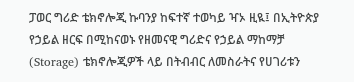ፓወር ግሪድ ቴክኖሎጂ ኩባንያ ከፍተኛ ተወካይ ዣኦ ዚዪ፤ በኢትዮጵያ የኃይል ዘርፍ በሚከናወኑ የዘመናዊ ግሪድና የኃይል ማከማቻ (Storage) ቴክኖሎጂዎች ላይ በትብብር ለመስራትና የሀገሪቱን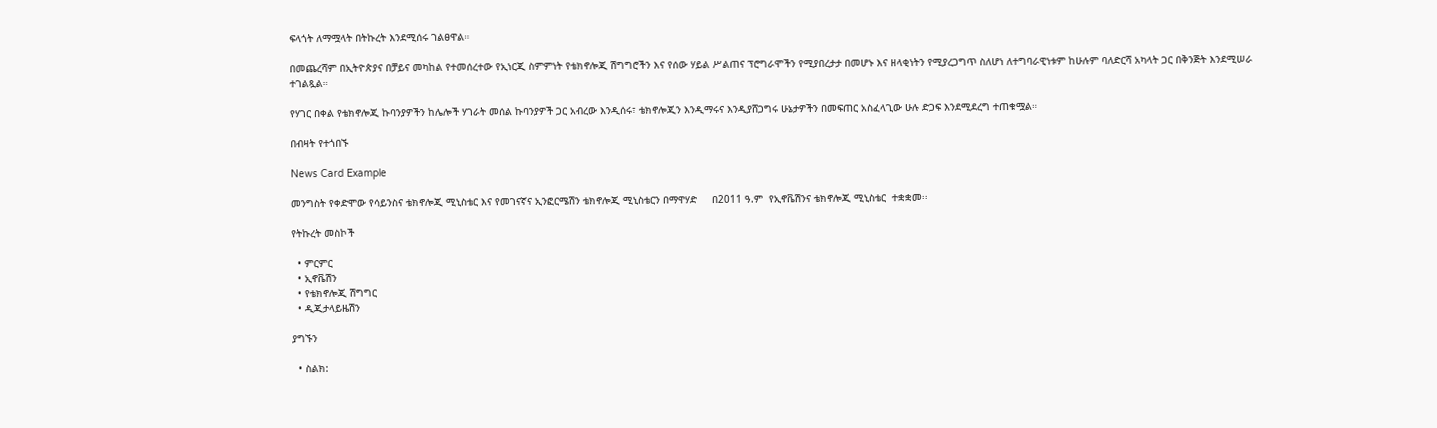ፍላጎት ለማሟላት በትኩረት እንደሚሰሩ ገልፀዋል።

በመጨረሻም በኢትዮጵያና በቻይና መካከል የተመሰረተው የኢነርጂ ስምምነት የቴክኖሎጂ ሽግግሮችን እና የሰው ሃይል ሥልጠና ፕሮግራሞችን የሚያበረታታ በመሆኑ እና ዘላቂነትን የሚያረጋግጥ ስለሆነ ለተግባራዊነቱም ከሁሉም ባለድርሻ አካላት ጋር በቅንጅት እንደሚሠራ ተገልጿል።

የሃገር በቀል የቴክኖሎጂ ኩባንያዎችን ከሌሎች ሃገራት መሰል ኩባንያዎች ጋር አብረው እንዲሰሩ፣ ቴክኖሎጂን እንዲማሩና እንዲያሸጋግሩ ሁኔታዎችን በመፍጠር አስፈላጊው ሁሉ ድጋፍ እንደሚደረግ ተጠቁሟል።

በብዛት የተጎበኙ

News Card Example

መንግስት የቀድሞው የሳይንስና ቴክኖሎጂ ሚኒስቴር እና የመገናኛና ኢንፎርሜሽን ቴክኖሎጂ ሚኒስቴርን በማዋሃድ     በ2011 ዓ.ም  የኢኖቬሽንና ቴክኖሎጂ ሚኒስቴር  ተቋቋመ፡፡

የትኩረት መስኮች

  • ምርምር
  • ኢኖቬሽን
  • የቴክኖሎጂ ሽግግር
  • ዲጂታላይዜሽን

ያግኙን

  • ስልክ: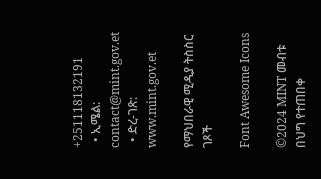+251118132191
  • ኢሜል: contact@mint.gov.et
  • ድረ-ገጽ: www.mint.gov.et

የማህበራዊ ሚዲያ ትስስር ገጾች

Font Awesome Icons

©2024 MINT መብቱ በህግ የተጠበቀ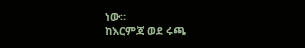ነው።
ከእርምጃ ወደ ሩጫ